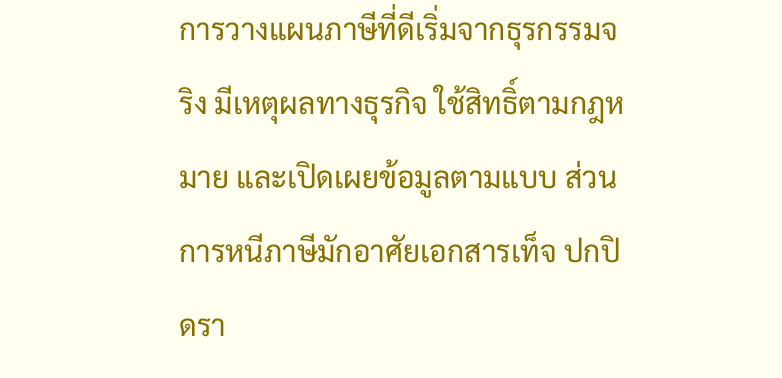การวางแผนภาษีที่ดีเริ่มจากธุรกรรมจริง มีเหตุผลทางธุรกิจ ใช้สิทธิ์ตามกฎหมาย และเปิดเผยข้อมูลตามแบบ ส่วนการหนีภาษีมักอาศัยเอกสารเท็จ ปกปิดรา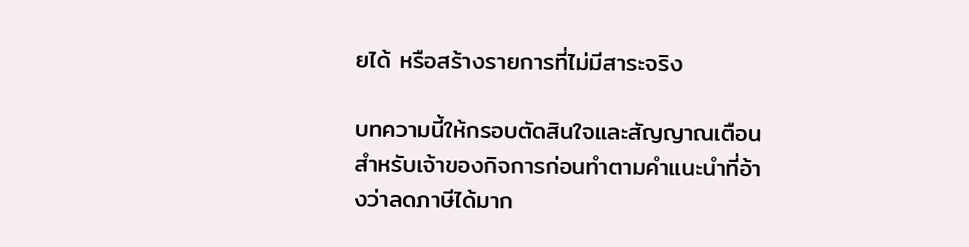ยได้ หรือสร้างรายการที่ไม่มีสาระจริง

บทความนี้ให้กรอบตัดสินใจและสัญญาณเตือนสำหรับเจ้าของกิจการก่อนทำตามคำแนะนำที่อ้างว่าลดภาษีได้มาก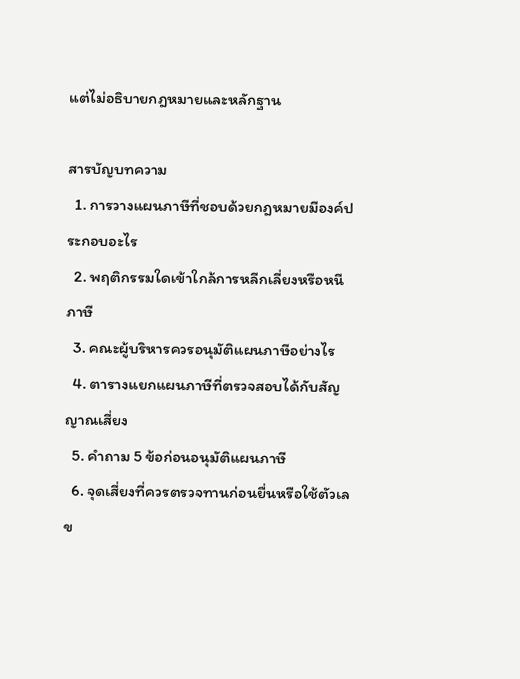แต่ไม่อธิบายกฎหมายและหลักฐาน

สารบัญบทความ
  1. การวางแผนภาษีที่ชอบด้วยกฎหมายมีองค์ประกอบอะไร
  2. พฤติกรรมใดเข้าใกล้การหลีกเลี่ยงหรือหนีภาษี
  3. คณะผู้บริหารควรอนุมัติแผนภาษีอย่างไร
  4. ตารางแยกแผนภาษีที่ตรวจสอบได้กับสัญญาณเสี่ยง
  5. คำถาม 5 ข้อก่อนอนุมัติแผนภาษี
  6. จุดเสี่ยงที่ควรตรวจทานก่อนยื่นหรือใช้ตัวเลข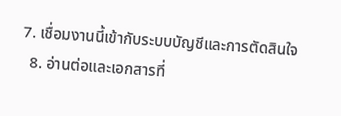7. เชื่อมงานนี้เข้ากับระบบบัญชีและการตัดสินใจ
  8. อ่านต่อและเอกสารที่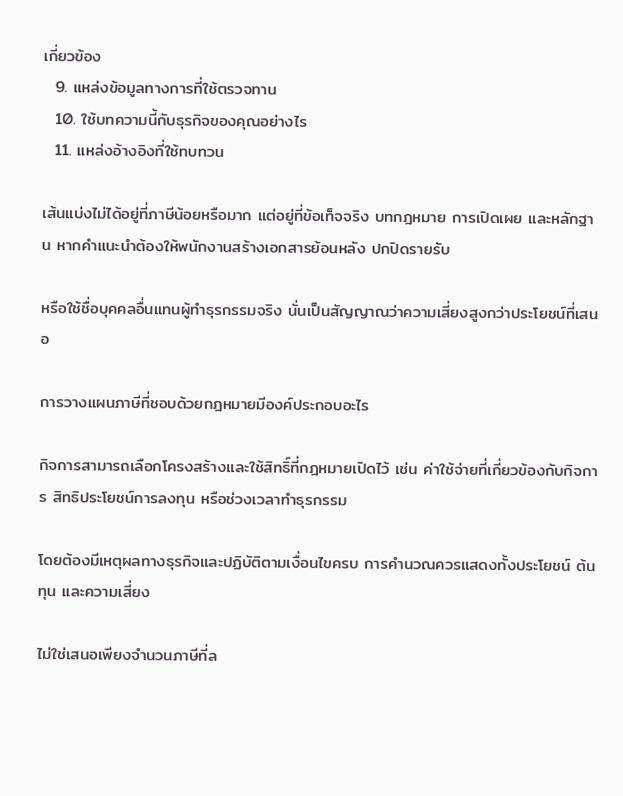เกี่ยวข้อง
  9. แหล่งข้อมูลทางการที่ใช้ตรวจทาน
  10. ใช้บทความนี้กับธุรกิจของคุณอย่างไร
  11. แหล่งอ้างอิงที่ใช้ทบทวน

เส้นแบ่งไม่ได้อยู่ที่ภาษีน้อยหรือมาก แต่อยู่ที่ข้อเท็จจริง บทกฎหมาย การเปิดเผย และหลักฐาน หากคำแนะนำต้องให้พนักงานสร้างเอกสารย้อนหลัง ปกปิดรายรับ

หรือใช้ชื่อบุคคลอื่นแทนผู้ทำธุรกรรมจริง นั่นเป็นสัญญาณว่าความเสี่ยงสูงกว่าประโยชน์ที่เสนอ

การวางแผนภาษีที่ชอบด้วยกฎหมายมีองค์ประกอบอะไร

กิจการสามารถเลือกโครงสร้างและใช้สิทธิ์ที่กฎหมายเปิดไว้ เช่น ค่าใช้จ่ายที่เกี่ยวข้องกับกิจการ สิทธิประโยชน์การลงทุน หรือช่วงเวลาทำธุรกรรม

โดยต้องมีเหตุผลทางธุรกิจและปฏิบัติตามเงื่อนไขครบ การคำนวณควรแสดงทั้งประโยชน์ ต้นทุน และความเสี่ยง

ไม่ใช่เสนอเพียงจำนวนภาษีที่ล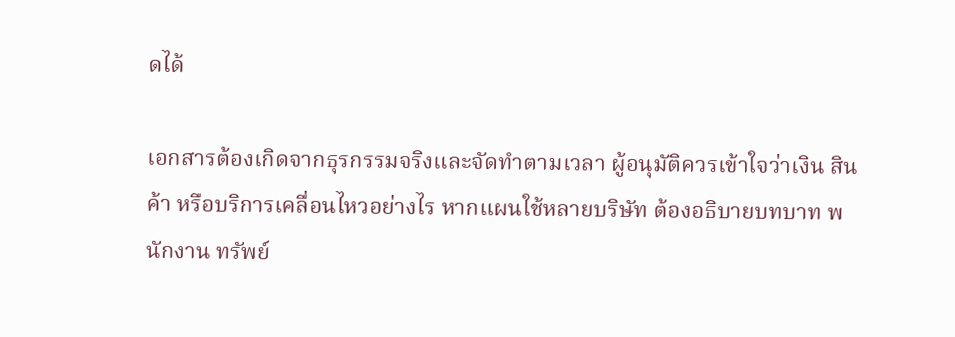ดได้

เอกสารต้องเกิดจากธุรกรรมจริงและจัดทำตามเวลา ผู้อนุมัติควรเข้าใจว่าเงิน สินค้า หรือบริการเคลื่อนไหวอย่างไร หากแผนใช้หลายบริษัท ต้องอธิบายบทบาท พนักงาน ทรัพย์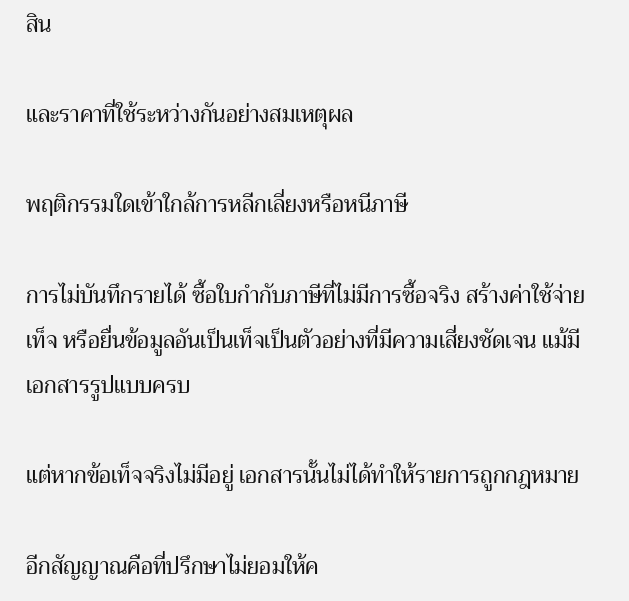สิน

และราคาที่ใช้ระหว่างกันอย่างสมเหตุผล

พฤติกรรมใดเข้าใกล้การหลีกเลี่ยงหรือหนีภาษี

การไม่บันทึกรายได้ ซื้อใบกำกับภาษีที่ไม่มีการซื้อจริง สร้างค่าใช้จ่ายเท็จ หรือยื่นข้อมูลอันเป็นเท็จเป็นตัวอย่างที่มีความเสี่ยงชัดเจน แม้มีเอกสารรูปแบบครบ

แต่หากข้อเท็จจริงไม่มีอยู่ เอกสารนั้นไม่ได้ทำให้รายการถูกกฎหมาย

อีกสัญญาณคือที่ปรึกษาไม่ยอมให้ค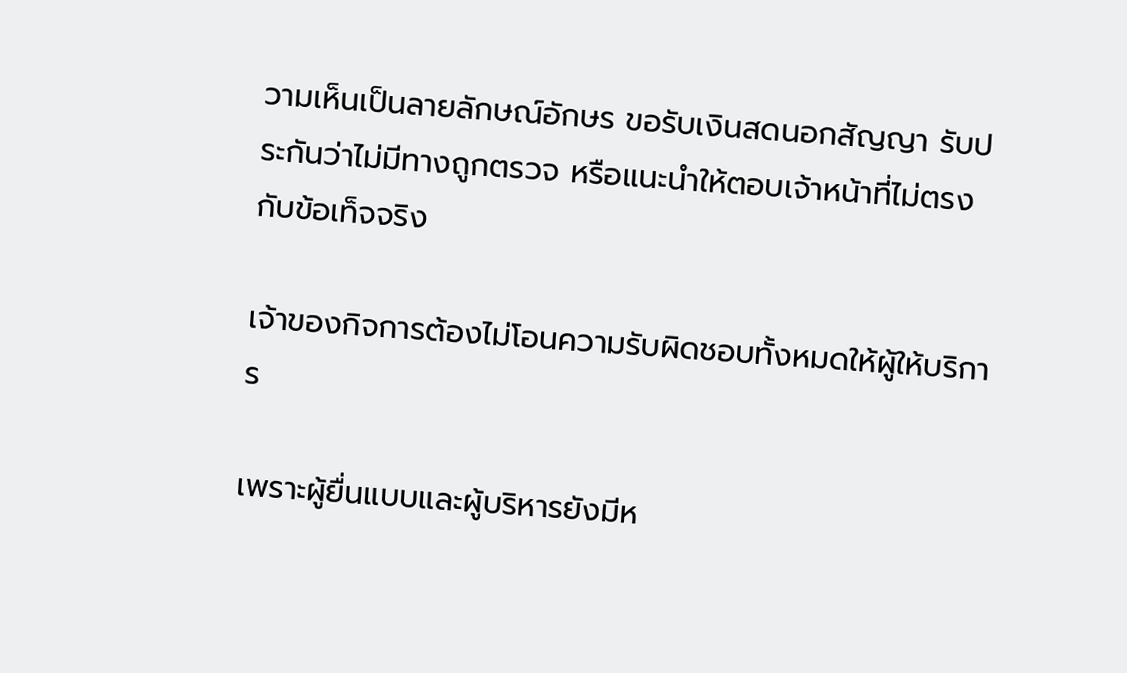วามเห็นเป็นลายลักษณ์อักษร ขอรับเงินสดนอกสัญญา รับประกันว่าไม่มีทางถูกตรวจ หรือแนะนำให้ตอบเจ้าหน้าที่ไม่ตรงกับข้อเท็จจริง

เจ้าของกิจการต้องไม่โอนความรับผิดชอบทั้งหมดให้ผู้ให้บริการ

เพราะผู้ยื่นแบบและผู้บริหารยังมีห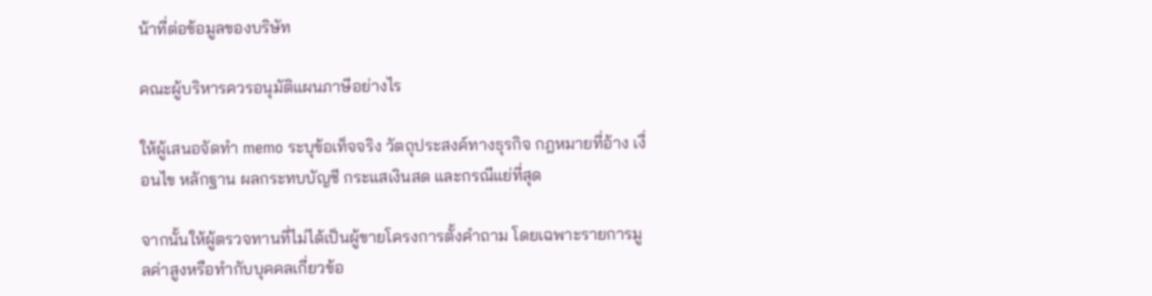น้าที่ต่อข้อมูลของบริษัท

คณะผู้บริหารควรอนุมัติแผนภาษีอย่างไร

ให้ผู้เสนอจัดทำ memo ระบุข้อเท็จจริง วัตถุประสงค์ทางธุรกิจ กฎหมายที่อ้าง เงื่อนไข หลักฐาน ผลกระทบบัญชี กระแสเงินสด และกรณีแย่ที่สุด

จากนั้นให้ผู้ตรวจทานที่ไม่ได้เป็นผู้ขายโครงการตั้งคำถาม โดยเฉพาะรายการมูลค่าสูงหรือทำกับบุคคลเกี่ยวข้อ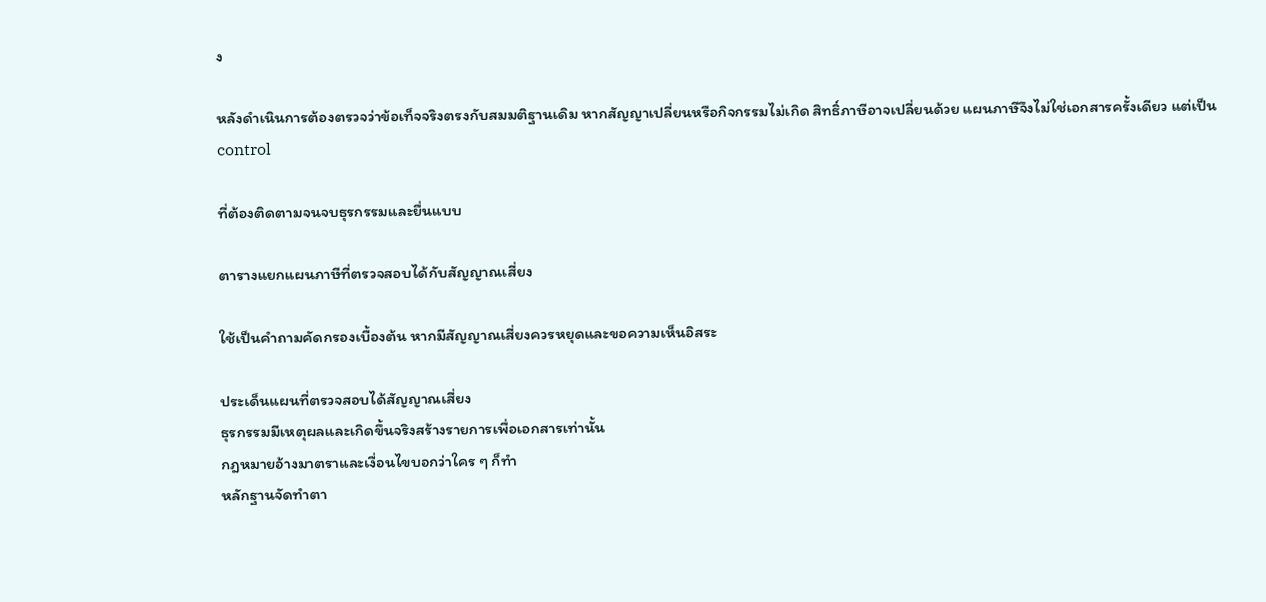ง

หลังดำเนินการต้องตรวจว่าข้อเท็จจริงตรงกับสมมติฐานเดิม หากสัญญาเปลี่ยนหรือกิจกรรมไม่เกิด สิทธิ์ภาษีอาจเปลี่ยนด้วย แผนภาษีจึงไม่ใช่เอกสารครั้งเดียว แต่เป็น control

ที่ต้องติดตามจนจบธุรกรรมและยื่นแบบ

ตารางแยกแผนภาษีที่ตรวจสอบได้กับสัญญาณเสี่ยง

ใช้เป็นคำถามคัดกรองเบื้องต้น หากมีสัญญาณเสี่ยงควรหยุดและขอความเห็นอิสระ

ประเด็นแผนที่ตรวจสอบได้สัญญาณเสี่ยง
ธุรกรรมมีเหตุผลและเกิดขึ้นจริงสร้างรายการเพื่อเอกสารเท่านั้น
กฎหมายอ้างมาตราและเงื่อนไขบอกว่าใคร ๆ ก็ทำ
หลักฐานจัดทำตา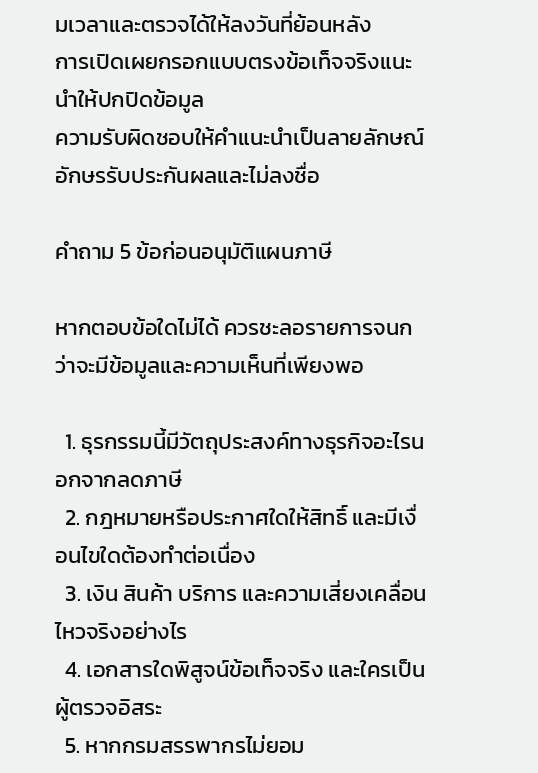มเวลาและตรวจได้ให้ลงวันที่ย้อนหลัง
การเปิดเผยกรอกแบบตรงข้อเท็จจริงแนะนำให้ปกปิดข้อมูล
ความรับผิดชอบให้คำแนะนำเป็นลายลักษณ์อักษรรับประกันผลและไม่ลงชื่อ

คำถาม 5 ข้อก่อนอนุมัติแผนภาษี

หากตอบข้อใดไม่ได้ ควรชะลอรายการจนกว่าจะมีข้อมูลและความเห็นที่เพียงพอ

  1. ธุรกรรมนี้มีวัตถุประสงค์ทางธุรกิจอะไรนอกจากลดภาษี
  2. กฎหมายหรือประกาศใดให้สิทธิ์ และมีเงื่อนไขใดต้องทำต่อเนื่อง
  3. เงิน สินค้า บริการ และความเสี่ยงเคลื่อนไหวจริงอย่างไร
  4. เอกสารใดพิสูจน์ข้อเท็จจริง และใครเป็นผู้ตรวจอิสระ
  5. หากกรมสรรพากรไม่ยอม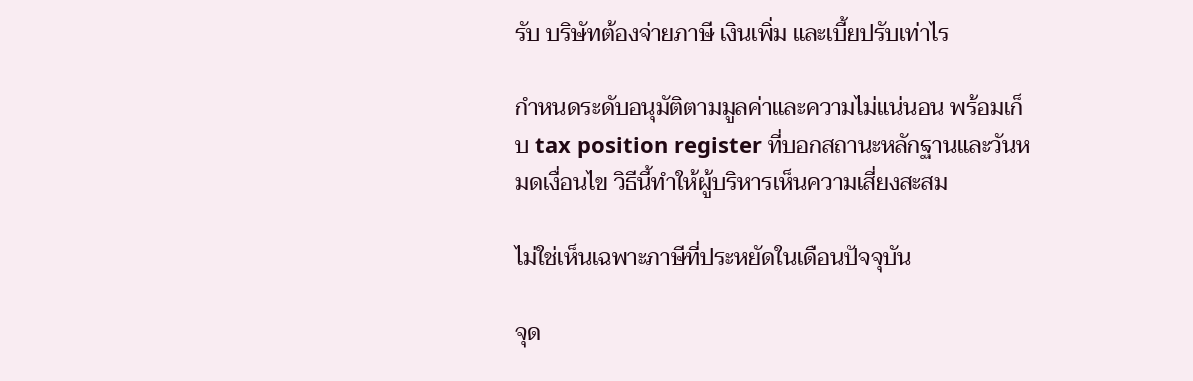รับ บริษัทต้องจ่ายภาษี เงินเพิ่ม และเบี้ยปรับเท่าไร

กำหนดระดับอนุมัติตามมูลค่าและความไม่แน่นอน พร้อมเก็บ tax position register ที่บอกสถานะหลักฐานและวันหมดเงื่อนไข วิธีนี้ทำให้ผู้บริหารเห็นความเสี่ยงสะสม

ไม่ใช่เห็นเฉพาะภาษีที่ประหยัดในเดือนปัจจุบัน

จุด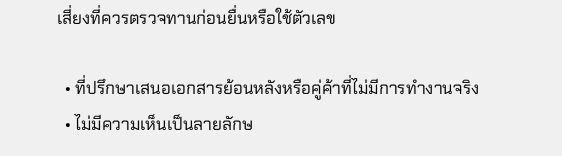เสี่ยงที่ควรตรวจทานก่อนยื่นหรือใช้ตัวเลข

  • ที่ปรึกษาเสนอเอกสารย้อนหลังหรือคู่ค้าที่ไม่มีการทำงานจริง
  • ไม่มีความเห็นเป็นลายลักษ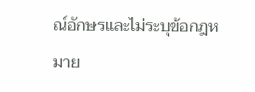ณ์อักษรและไม่ระบุข้อกฎหมาย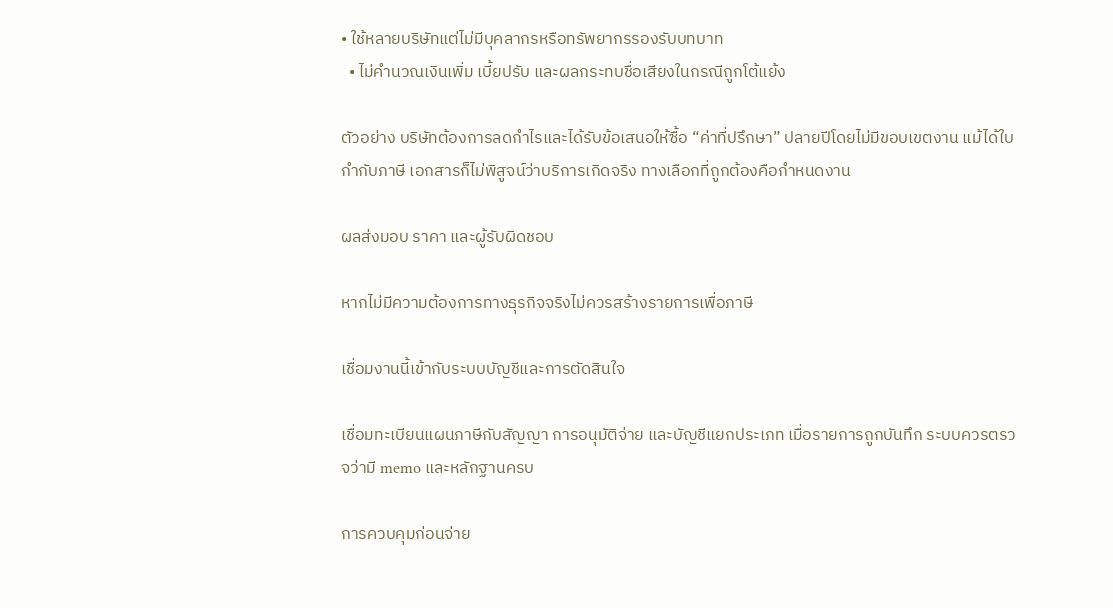• ใช้หลายบริษัทแต่ไม่มีบุคลากรหรือทรัพยากรรองรับบทบาท
  • ไม่คำนวณเงินเพิ่ม เบี้ยปรับ และผลกระทบชื่อเสียงในกรณีถูกโต้แย้ง

ตัวอย่าง บริษัทต้องการลดกำไรและได้รับข้อเสนอให้ซื้อ “ค่าที่ปรึกษา” ปลายปีโดยไม่มีขอบเขตงาน แม้ได้ใบกำกับภาษี เอกสารก็ไม่พิสูจน์ว่าบริการเกิดจริง ทางเลือกที่ถูกต้องคือกำหนดงาน

ผลส่งมอบ ราคา และผู้รับผิดชอบ

หากไม่มีความต้องการทางธุรกิจจริงไม่ควรสร้างรายการเพื่อภาษี

เชื่อมงานนี้เข้ากับระบบบัญชีและการตัดสินใจ

เชื่อมทะเบียนแผนภาษีกับสัญญา การอนุมัติจ่าย และบัญชีแยกประเภท เมื่อรายการถูกบันทึก ระบบควรตรวจว่ามี memo และหลักฐานครบ

การควบคุมก่อนจ่าย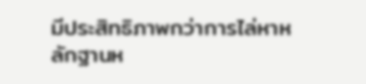มีประสิทธิภาพกว่าการไล่หาหลักฐานห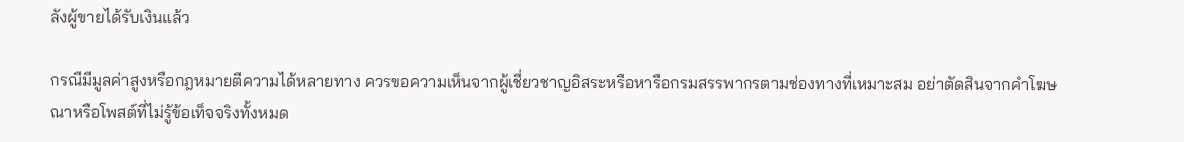ลังผู้ขายได้รับเงินแล้ว

กรณีมีมูลค่าสูงหรือกฎหมายตีความได้หลายทาง ควรขอความเห็นจากผู้เชี่ยวชาญอิสระหรือหารือกรมสรรพากรตามช่องทางที่เหมาะสม อย่าตัดสินจากคำโฆษณาหรือโพสต์ที่ไม่รู้ข้อเท็จจริงทั้งหมด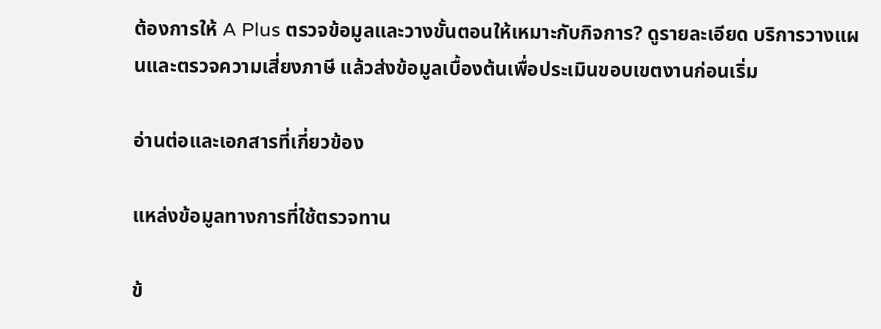ต้องการให้ A Plus ตรวจข้อมูลและวางขั้นตอนให้เหมาะกับกิจการ? ดูรายละเอียด บริการวางแผนและตรวจความเสี่ยงภาษี แล้วส่งข้อมูลเบื้องต้นเพื่อประเมินขอบเขตงานก่อนเริ่ม

อ่านต่อและเอกสารที่เกี่ยวข้อง

แหล่งข้อมูลทางการที่ใช้ตรวจทาน

ข้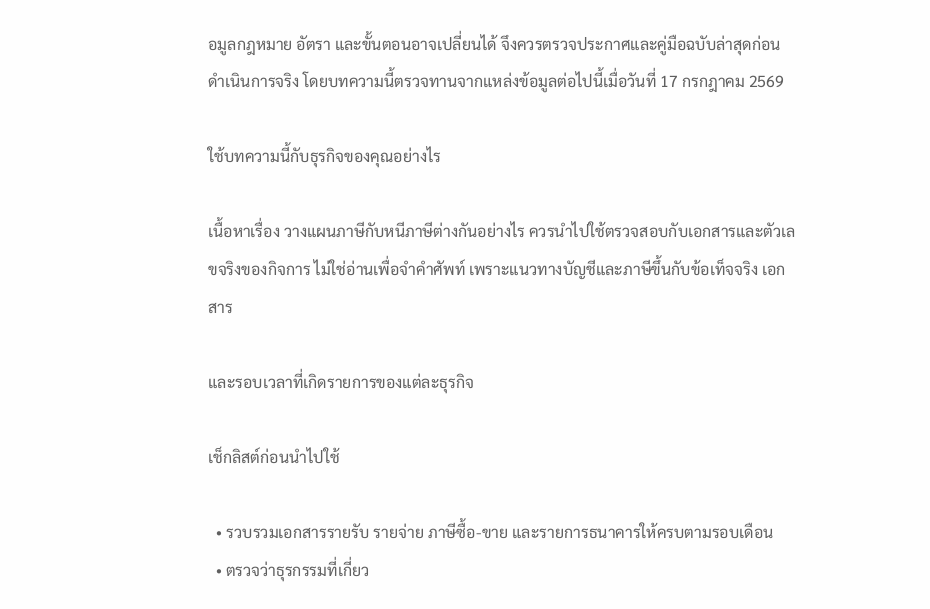อมูลกฎหมาย อัตรา และขั้นตอนอาจเปลี่ยนได้ จึงควรตรวจประกาศและคู่มือฉบับล่าสุดก่อนดำเนินการจริง โดยบทความนี้ตรวจทานจากแหล่งข้อมูลต่อไปนี้เมื่อวันที่ 17 กรกฎาคม 2569

ใช้บทความนี้กับธุรกิจของคุณอย่างไร

เนื้อหาเรื่อง วางแผนภาษีกับหนีภาษีต่างกันอย่างไร ควรนำไปใช้ตรวจสอบกับเอกสารและตัวเลขจริงของกิจการ ไม่ใช่อ่านเพื่อจำคำศัพท์ เพราะแนวทางบัญชีและภาษีขึ้นกับข้อเท็จจริง เอกสาร

และรอบเวลาที่เกิดรายการของแต่ละธุรกิจ

เช็กลิสต์ก่อนนำไปใช้

  • รวบรวมเอกสารรายรับ รายจ่าย ภาษีซื้อ-ขาย และรายการธนาคารให้ครบตามรอบเดือน
  • ตรวจว่าธุรกรรมที่เกี่ยว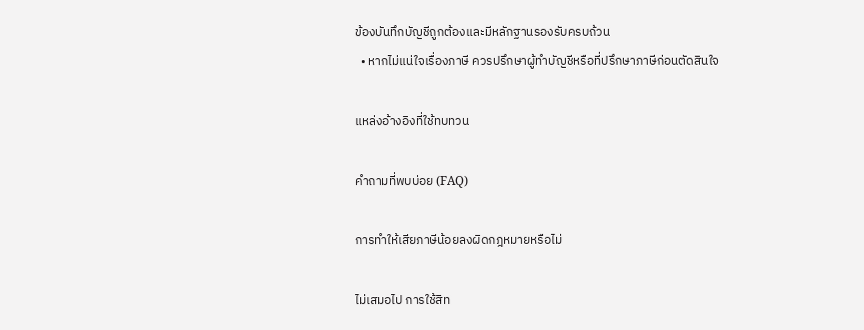ข้องบันทึกบัญชีถูกต้องและมีหลักฐานรองรับครบถ้วน
  • หากไม่แน่ใจเรื่องภาษี ควรปรึกษาผู้ทำบัญชีหรือที่ปรึกษาภาษีก่อนตัดสินใจ

แหล่งอ้างอิงที่ใช้ทบทวน

คำถามที่พบบ่อย (FAQ)

การทำให้เสียภาษีน้อยลงผิดกฎหมายหรือไม่

ไม่เสมอไป การใช้สิท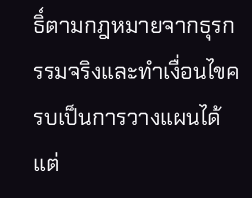ธิ์ตามกฎหมายจากธุรกรรมจริงและทำเงื่อนไขครบเป็นการวางแผนได้ แต่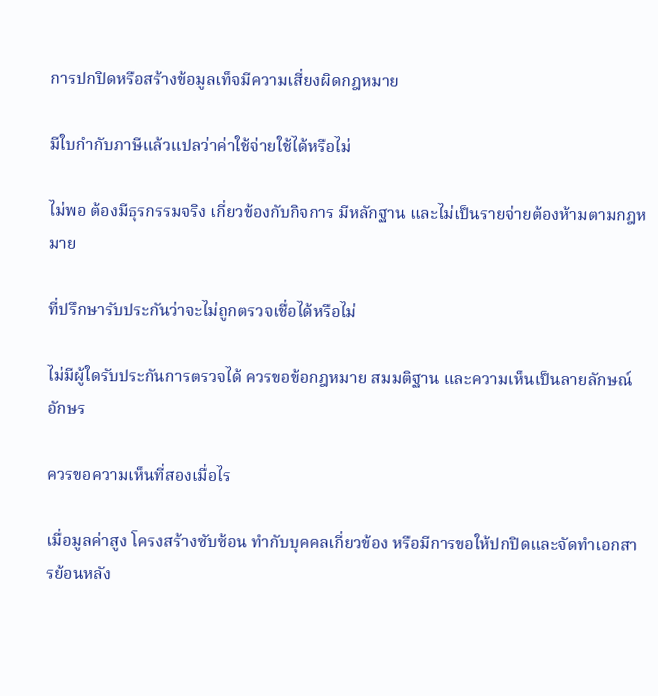การปกปิดหรือสร้างข้อมูลเท็จมีความเสี่ยงผิดกฎหมาย

มีใบกำกับภาษีแล้วแปลว่าค่าใช้จ่ายใช้ได้หรือไม่

ไม่พอ ต้องมีธุรกรรมจริง เกี่ยวข้องกับกิจการ มีหลักฐาน และไม่เป็นรายจ่ายต้องห้ามตามกฎหมาย

ที่ปรึกษารับประกันว่าจะไม่ถูกตรวจเชื่อได้หรือไม่

ไม่มีผู้ใดรับประกันการตรวจได้ ควรขอข้อกฎหมาย สมมติฐาน และความเห็นเป็นลายลักษณ์อักษร

ควรขอความเห็นที่สองเมื่อไร

เมื่อมูลค่าสูง โครงสร้างซับซ้อน ทำกับบุคคลเกี่ยวข้อง หรือมีการขอให้ปกปิดและจัดทำเอกสารย้อนหลัง